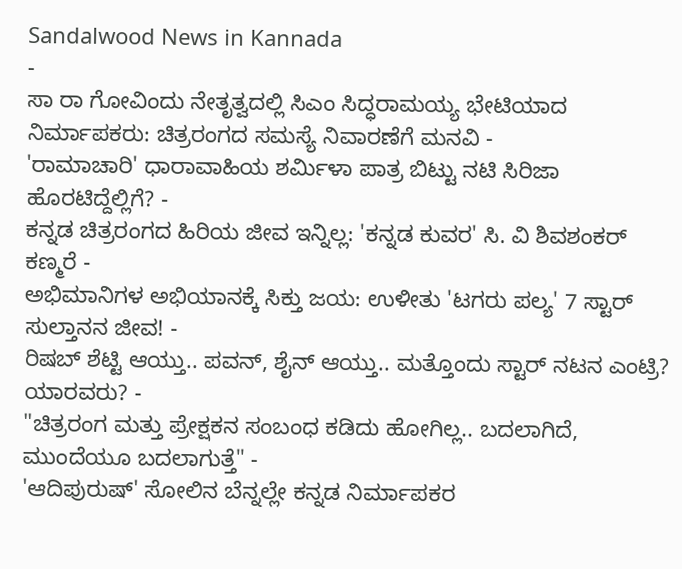Sandalwood News in Kannada
-
ಸಾ ರಾ ಗೋವಿಂದು ನೇತೃತ್ವದಲ್ಲಿ ಸಿಎಂ ಸಿದ್ಧರಾಮಯ್ಯ ಭೇಟಿಯಾದ ನಿರ್ಮಾಪಕರು: ಚಿತ್ರರಂಗದ ಸಮಸ್ಯೆ ನಿವಾರಣೆಗೆ ಮನವಿ -
'ರಾಮಾಚಾರಿ' ಧಾರಾವಾಹಿಯ ಶರ್ಮಿಳಾ ಪಾತ್ರ ಬಿಟ್ಟು ನಟಿ ಸಿರಿಜಾ ಹೊರಟಿದ್ದೆಲ್ಲಿಗೆ? -
ಕನ್ನಡ ಚಿತ್ರರಂಗದ ಹಿರಿಯ ಜೀವ ಇನ್ನಿಲ್ಲ: 'ಕನ್ನಡ ಕುವರ' ಸಿ. ವಿ ಶಿವಶಂಕರ್ ಕಣ್ಮರೆ -
ಅಭಿಮಾನಿಗಳ ಅಭಿಯಾನಕ್ಕೆ ಸಿಕ್ತು ಜಯ: ಉಳೀತು 'ಟಗರು ಪಲ್ಯ' 7 ಸ್ಟಾರ್ ಸುಲ್ತಾನನ ಜೀವ! -
ರಿಷಬ್ ಶೆಟ್ಟಿ ಆಯ್ತು.. ಪವನ್, ಶೈನ್ ಆಯ್ತು.. ಮತ್ತೊಂದು ಸ್ಟಾರ್ ನಟನ ಎಂಟ್ರಿ? ಯಾರವರು? -
"ಚಿತ್ರರಂಗ ಮತ್ತು ಪ್ರೇಕ್ಷಕನ ಸಂಬಂಧ ಕಡಿದು ಹೋಗಿಲ್ಲ.. ಬದಲಾಗಿದೆ, ಮುಂದೆಯೂ ಬದಲಾಗುತ್ತೆ" -
'ಆದಿಪುರುಷ್' ಸೋಲಿನ ಬೆನ್ನಲ್ಲೇ ಕನ್ನಡ ನಿರ್ಮಾಪಕರ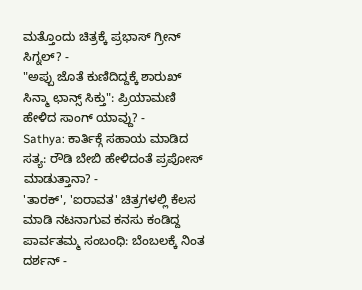ಮತ್ತೊಂದು ಚಿತ್ರಕ್ಕೆ ಪ್ರಭಾಸ್ ಗ್ರೀನ್ ಸಿಗ್ನಲ್? -
"ಅಪ್ಪು ಜೊತೆ ಕುಣಿದಿದ್ದಕ್ಕೆ ಶಾರುಖ್ ಸಿನ್ಮಾ ಛಾನ್ಸ್ ಸಿಕ್ತು": ಪ್ರಿಯಾಮಣಿ ಹೇಳಿದ ಸಾಂಗ್ ಯಾವ್ದು? -
Sathya: ಕಾರ್ತಿಕ್ಗೆ ಸಹಾಯ ಮಾಡಿದ ಸತ್ಯ: ರೌಡಿ ಬೇಬಿ ಹೇಳಿದಂತೆ ಪ್ರಪೋಸ್ ಮಾಡುತ್ತಾನಾ? -
'ತಾರಕ್', 'ಐರಾವತ' ಚಿತ್ರಗಳಲ್ಲಿ ಕೆಲಸ ಮಾಡಿ ನಟನಾಗುವ ಕನಸು ಕಂಡಿದ್ದ ಪಾರ್ವತಮ್ಮ ಸಂಬಂಧಿ: ಬೆಂಬಲಕ್ಕೆ ನಿಂತ ದರ್ಶನ್ -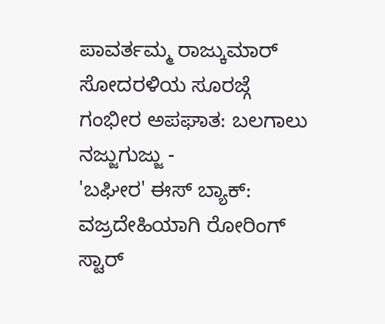ಪಾವರ್ತಮ್ಮ ರಾಜ್ಕುಮಾರ್ ಸೋದರಳಿಯ ಸೂರಜ್ಗೆ ಗಂಭೀರ ಅಪಘಾತ: ಬಲಗಾಲು ನಜ್ಜುಗುಜ್ಜು -
'ಬಘೀರ' ಈಸ್ ಬ್ಯಾಕ್: ವಜ್ರದೇಹಿಯಾಗಿ ರೋರಿಂಗ್ ಸ್ಟಾರ್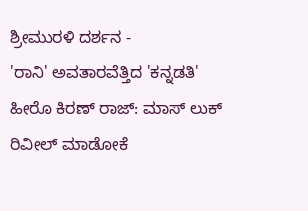ಶ್ರೀಮುರಳಿ ದರ್ಶನ -
'ರಾನಿ' ಅವತಾರವೆತ್ತಿದ 'ಕನ್ನಡತಿ' ಹೀರೊ ಕಿರಣ್ ರಾಜ್: ಮಾಸ್ ಲುಕ್ ರಿವೀಲ್ ಮಾಡೋಕೆ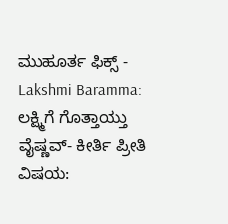ಮುಹೂರ್ತ ಫಿಕ್ಸ್ -
Lakshmi Baramma: ಲಕ್ಷ್ಮಿಗೆ ಗೊತ್ತಾಯ್ತು ವೈಷ್ಣವ್- ಕೀರ್ತಿ ಪ್ರೀತಿ ವಿಷಯ: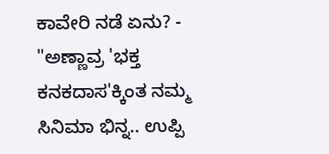ಕಾವೇರಿ ನಡೆ ಏನು? -
"ಅಣ್ಣಾವ್ರ 'ಭಕ್ತ ಕನಕದಾಸ'ಕ್ಕಿಂತ ನಮ್ಮ ಸಿನಿಮಾ ಭಿನ್ನ.. ಉಪ್ಪಿ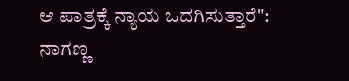ಆ ಪಾತ್ರಕ್ಕೆ ನ್ಯಾಯ ಒದಗಿಸುತ್ತಾರೆ": ನಾಗಣ್ಣ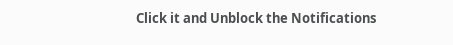Click it and Unblock the Notifications